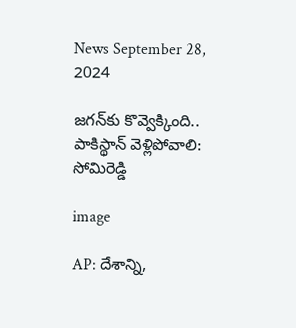News September 28, 2024

జగన్‌కు కొవ్వెక్కింది.. పాకిస్థాన్ వెళ్లిపోవాలి: సోమిరెడ్డి

image

AP: దేశాన్ని,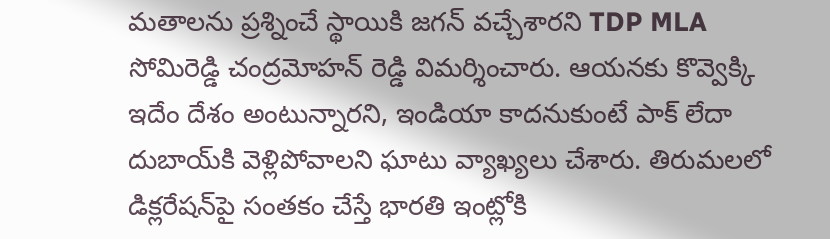మతాలను ప్రశ్నించే స్థాయికి జగన్ వచ్చేశారని TDP MLA సోమిరెడ్డి చంద్రమోహన్ రెడ్డి విమర్శించారు. ఆయనకు కొవ్వెక్కి ఇదేం దేశం అంటున్నారని, ఇండియా కాదనుకుంటే పాక్ లేదా దుబాయ్‌కి వెళ్లిపోవాలని ఘాటు వ్యాఖ్యలు చేశారు. తిరుమలలో డిక్లరేషన్‌పై సంతకం చేస్తే భారతి ఇంట్లోకి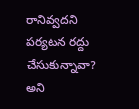రానివ్వదని పర్యటన రద్దు చేసుకున్నావా? అని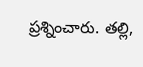ప్రశ్నించారు. తల్లి,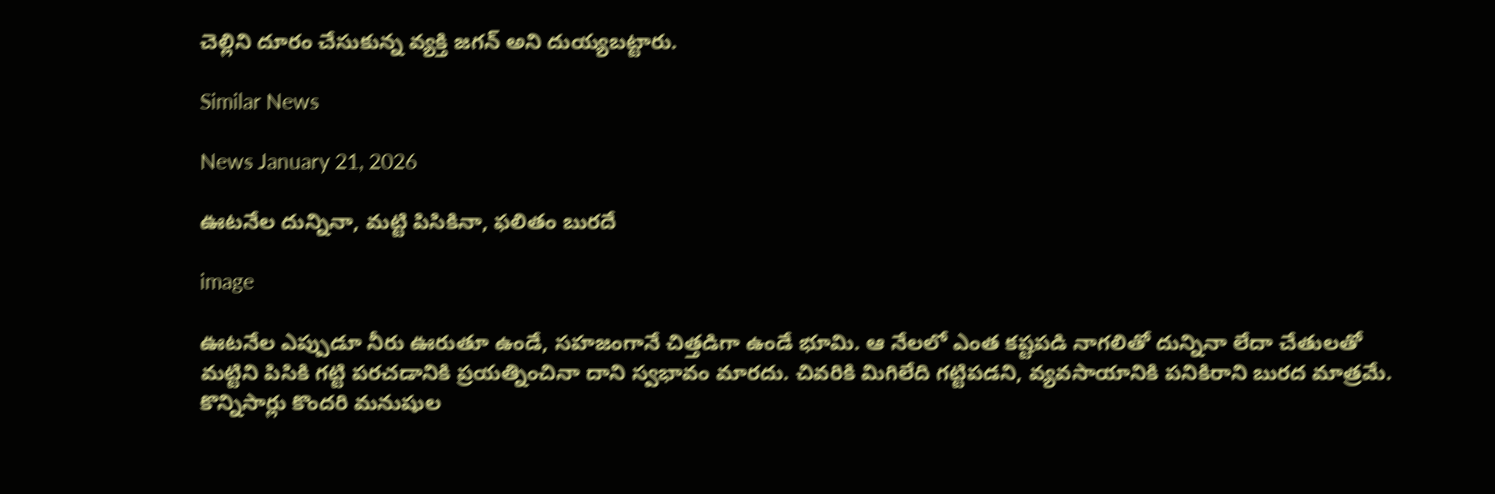చెల్లిని దూరం చేసుకున్న వ్యక్తి జగన్‌ అని దుయ్యబట్టారు.

Similar News

News January 21, 2026

ఊటనేల దున్నినా, మట్టి పిసికినా, ఫలితం బురదే

image

ఊటనేల ఎప్పుడూ నీరు ఊరుతూ ఉండే, సహజంగానే చిత్తడిగా ఉండే భూమి. ఆ నేలలో ఎంత కష్టపడి నాగలితో దున్నినా లేదా చేతులతో మట్టిని పిసికి గట్టి పరచడానికి ప్రయత్నించినా దాని స్వభావం మారదు. చివరికి మిగిలేది గట్టిపడని, వ్యవసాయానికి పనికిరాని బురద మాత్రమే. కొన్నిసార్లు కొందరి మనుషుల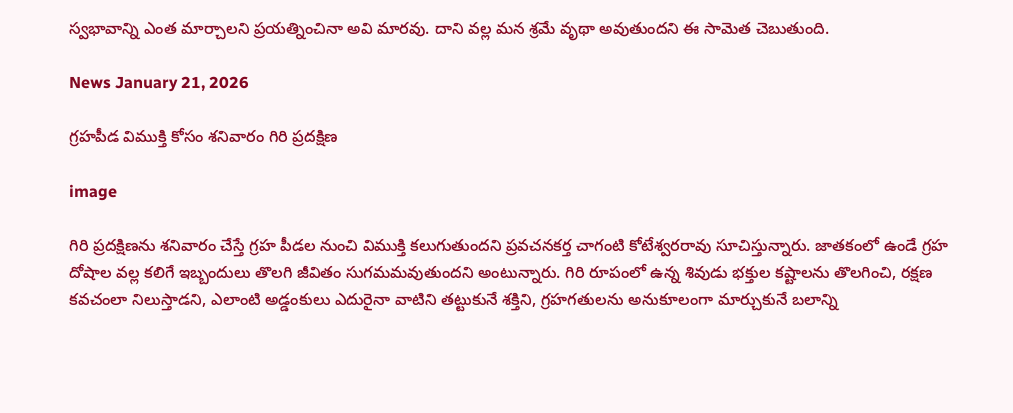స్వభావాన్ని ఎంత మార్చాలని ప్రయత్నించినా అవి మారవు. దాని వల్ల మన శ్రమే వృథా అవుతుందని ఈ సామెత చెబుతుంది.

News January 21, 2026

గ్రహపీడ విముక్తి కోసం శనివారం గిరి ప్రదక్షిణ

image

గిరి ప్రదక్షిణను శనివారం చేస్తే గ్రహ పీడల నుంచి విముక్తి కలుగుతుందని ప్రవచనకర్త చాగంటి కోటేశ్వరరావు సూచిస్తున్నారు. జాతకంలో ఉండే గ్రహ దోషాల వల్ల కలిగే ఇబ్బందులు తొలగి జీవితం సుగమమవుతుందని అంటున్నారు. గిరి రూపంలో ఉన్న శివుడు భక్తుల కష్టాలను తొలగించి, రక్షణ కవచంలా నిలుస్తాడని, ఎలాంటి అడ్డంకులు ఎదురైనా వాటిని తట్టుకునే శక్తిని, గ్రహగతులను అనుకూలంగా మార్చుకునే బలాన్ని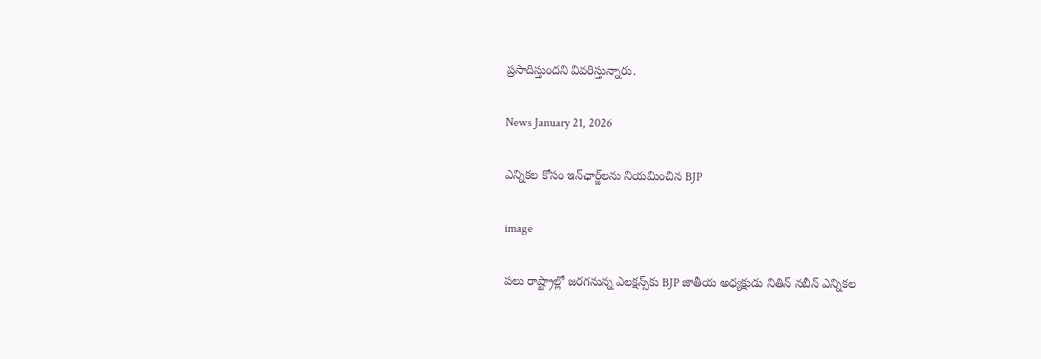ప్రసాదిస్తుందని వివరిస్తున్నారు.

News January 21, 2026

ఎన్నికల కోసం ఇన్‌ఛార్జ్‌లను నియమించిన BJP

image

పలు రాష్ట్రాల్లో జరగనున్న ఎలక్షన్స్‌కు BJP జాతీయ అధ్యక్షుడు నితిన్ నబీన్ ఎన్నికల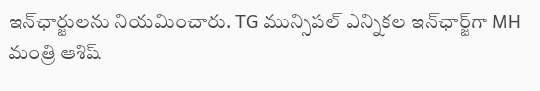ఇన్‌ఛార్జులను నియమించారు. TG మున్సిపల్ ఎన్నికల ఇన్‌ఛార్జ్‌గా MH మంత్రి ఆశిష్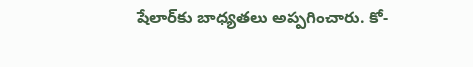షేలార్‌కు బాధ్యతలు అప్పగించారు. కో-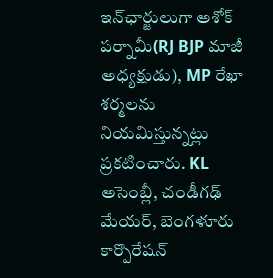ఇన్‌ఛార్జులుగా అశోక్ పర్నామీ(RJ BJP మాజీ అధ్యక్షుడు), MP రేఖా శర్మలను నియమిస్తున్నట్లు ప్రకటించారు. KL అసెంబ్లీ, చండీగఢ్ మేయర్, బెంగళూరు కార్పొరేషన్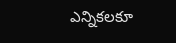ఎన్నికలకూ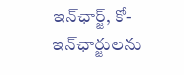ఇన్‌ఛార్జ్, కో-ఇన్‌ఛార్జులను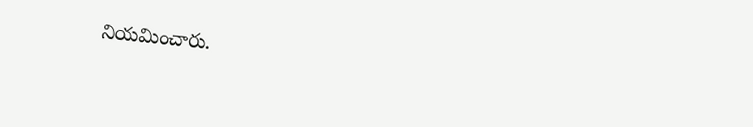నియమించారు.